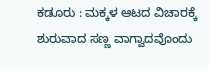ಕಡೂರು : ಮಕ್ಕಳ ಆಟದ ವಿಚಾರಕ್ಕೆ ಶುರುವಾದ ಸಣ್ಣ ವಾಗ್ವಾದವೊಂದು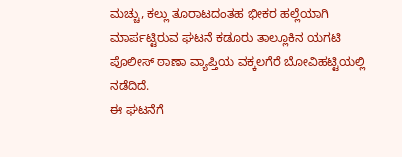ಮಚ್ಚು, ಕಲ್ಲು ತೂರಾಟದಂತಹ ಭೀಕರ ಹಲ್ಲೆಯಾಗಿ ಮಾರ್ಪಟ್ಟಿರುವ ಘಟನೆ ಕಡೂರು ತಾಲ್ಲೂಕಿನ ಯಗಟಿ ಪೊಲೀಸ್ ಠಾಣಾ ವ್ಯಾಪ್ತಿಯ ವಕ್ಕಲಗೆರೆ ಬೋವಿಹಟ್ಟಿಯಲ್ಲಿ ನಡೆದಿದೆ.
ಈ ಘಟನೆಗೆ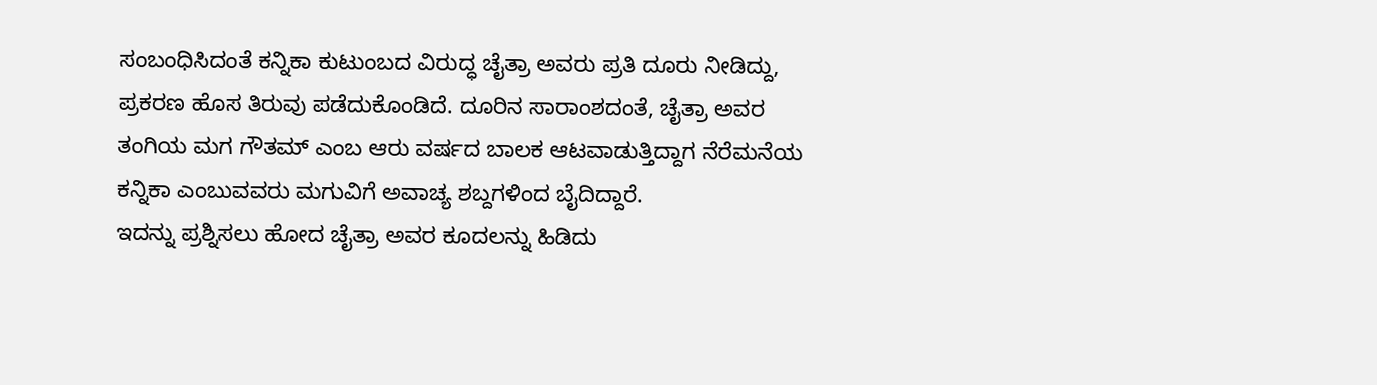ಸಂಬಂಧಿಸಿದಂತೆ ಕನ್ನಿಕಾ ಕುಟುಂಬದ ವಿರುದ್ಧ ಚೈತ್ರಾ ಅವರು ಪ್ರತಿ ದೂರು ನೀಡಿದ್ದು, ಪ್ರಕರಣ ಹೊಸ ತಿರುವು ಪಡೆದುಕೊಂಡಿದೆ. ದೂರಿನ ಸಾರಾಂಶದಂತೆ, ಚೈತ್ರಾ ಅವರ ತಂಗಿಯ ಮಗ ಗೌತಮ್ ಎಂಬ ಆರು ವರ್ಷದ ಬಾಲಕ ಆಟವಾಡುತ್ತಿದ್ದಾಗ ನೆರೆಮನೆಯ ಕನ್ನಿಕಾ ಎಂಬುವವರು ಮಗುವಿಗೆ ಅವಾಚ್ಯ ಶಬ್ದಗಳಿಂದ ಬೈದಿದ್ದಾರೆ.
ಇದನ್ನು ಪ್ರಶ್ನಿಸಲು ಹೋದ ಚೈತ್ರಾ ಅವರ ಕೂದಲನ್ನು ಹಿಡಿದು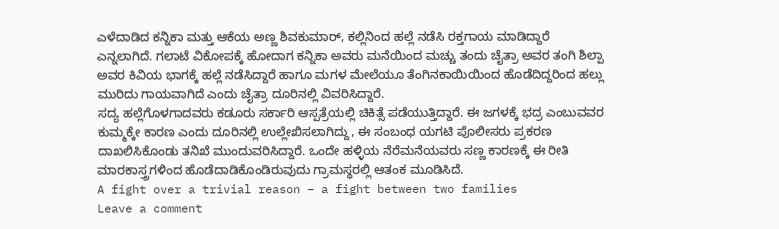ಎಳೆದಾಡಿದ ಕನ್ನಿಕಾ ಮತ್ತು ಆಕೆಯ ಅಣ್ಣ ಶಿವಕುಮಾರ್, ಕಲ್ಲಿನಿಂದ ಹಲ್ಲೆ ನಡೆಸಿ ರಕ್ತಗಾಯ ಮಾಡಿದ್ದಾರೆ ಎನ್ನಲಾಗಿದೆ. ಗಲಾಟೆ ವಿಕೋಪಕ್ಕೆ ಹೋದಾಗ ಕನ್ನಿಕಾ ಅವರು ಮನೆಯಿಂದ ಮಚ್ಚು ತಂದು ಚೈತ್ರಾ ಅವರ ತಂಗಿ ಶಿಲ್ಪಾ ಅವರ ಕಿವಿಯ ಭಾಗಕ್ಕೆ ಹಲ್ಲೆ ನಡೆಸಿದ್ದಾರೆ ಹಾಗೂ ಮಗಳ ಮೇಲೆಯೂ ತೆಂಗಿನಕಾಯಿಯಿಂದ ಹೊಡೆದಿದ್ದರಿಂದ ಹಲ್ಲು ಮುರಿದು ಗಾಯವಾಗಿದೆ ಎಂದು ಚೈತ್ರಾ ದೂರಿನಲ್ಲಿ ವಿವರಿಸಿದ್ದಾರೆ.
ಸದ್ಯ ಹಲ್ಲೆಗೊಳಗಾದವರು ಕಡೂರು ಸರ್ಕಾರಿ ಆಸ್ಪತ್ರೆಯಲ್ಲಿ ಚಿಕಿತ್ಸೆ ಪಡೆಯುತ್ತಿದ್ದಾರೆ. ಈ ಜಗಳಕ್ಕೆ ಭದ್ರ ಎಂಬುವವರ ಕುಮ್ಮಕ್ಕೇ ಕಾರಣ ಎಂದು ದೂರಿನಲ್ಲಿ ಉಲ್ಲೇಖಿಸಲಾಗಿದ್ದು, ಈ ಸಂಬಂಧ ಯಗಟಿ ಪೊಲೀಸರು ಪ್ರಕರಣ ದಾಖಲಿಸಿಕೊಂಡು ತನಿಖೆ ಮುಂದುವರಿಸಿದ್ದಾರೆ. ಒಂದೇ ಹಳ್ಳಿಯ ನೆರೆಮನೆಯವರು ಸಣ್ಣ ಕಾರಣಕ್ಕೆ ಈ ರೀತಿ ಮಾರಕಾಸ್ತ್ರಗಳಿಂದ ಹೊಡೆದಾಡಿಕೊಂಡಿರುವುದು ಗ್ರಾಮಸ್ಥರಲ್ಲಿ ಆತಂಕ ಮೂಡಿಸಿದೆ.
A fight over a trivial reason – a fight between two families
Leave a comment